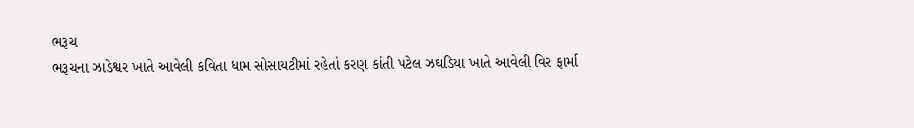ભરૂચ
ભરૂચના ઝાડેશ્વર ખાતે આવેલી કવિતા ધામ સોસાયટીમાં રહેતાં કરણ કાંતી પટેલ ઝઘડિયા ખાતે આવેલી વિર ફાર્મા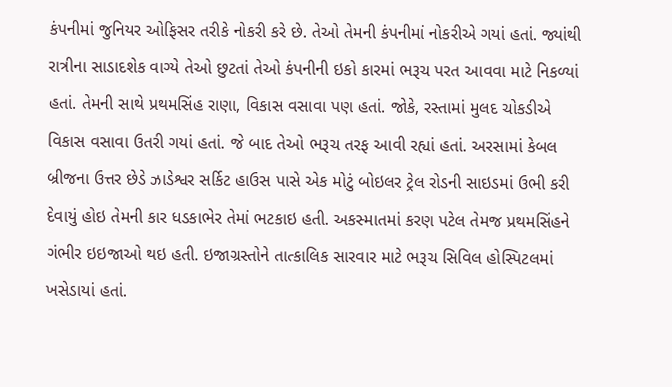કંપનીમાં જુનિયર ઓફિસર તરીકે નોકરી કરે છે. તેઓ તેમની કંપનીમાં નોકરીએ ગયાં હતાં. જ્યાંથી રાત્રીના સાડાદશેક વાગ્યે તેઓ છુટતાં તેઓ કંપનીની ઇકો કારમાં ભરૂચ પરત આવવા માટે નિકળ્યાં હતાં. તેમની સાથે પ્રથમસિંહ રાણા, વિકાસ વસાવા પણ હતાં. જોકે, રસ્તામાં મુલદ ચોકડીએ વિકાસ વસાવા ઉતરી ગયાં હતાં. જે બાદ તેઓ ભરૂચ તરફ આવી રહ્યાં હતાં. અરસામાં કેબલ બ્રીજના ઉત્તર છેડે ઝાડેશ્વર સર્કિટ હાઉસ પાસે એક મોટું બોઇલર ટ્રેલ રોડની સાઇડમાં ઉભી કરી દેવાયું હોઇ તેમની કાર ધડકાભેર તેમાં ભટકાઇ હતી. અકસ્માતમાં કરણ પટેલ તેમજ પ્રથમસિંહને ગંભીર ઇઇજાઓ થઇ હતી. ઇજાગ્રસ્તોને તાત્કાલિક સારવાર માટે ભરૂચ સિવિલ હોસ્પિટલમાં ખસેડાયાં હતાં.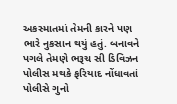અકસ્માતમાં તેમની કારને પણ ભારે નુકસાન થયું હતું. બનાવને પગલે તેમણે ભરૂચ સી ડિવિઝન પોલીસ મથકે ફરિયાદ નોંધાવતાં પોલીસે ગુનો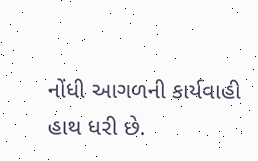નોંધી આગળની કાર્યવાહી હાથ ધરી છે.